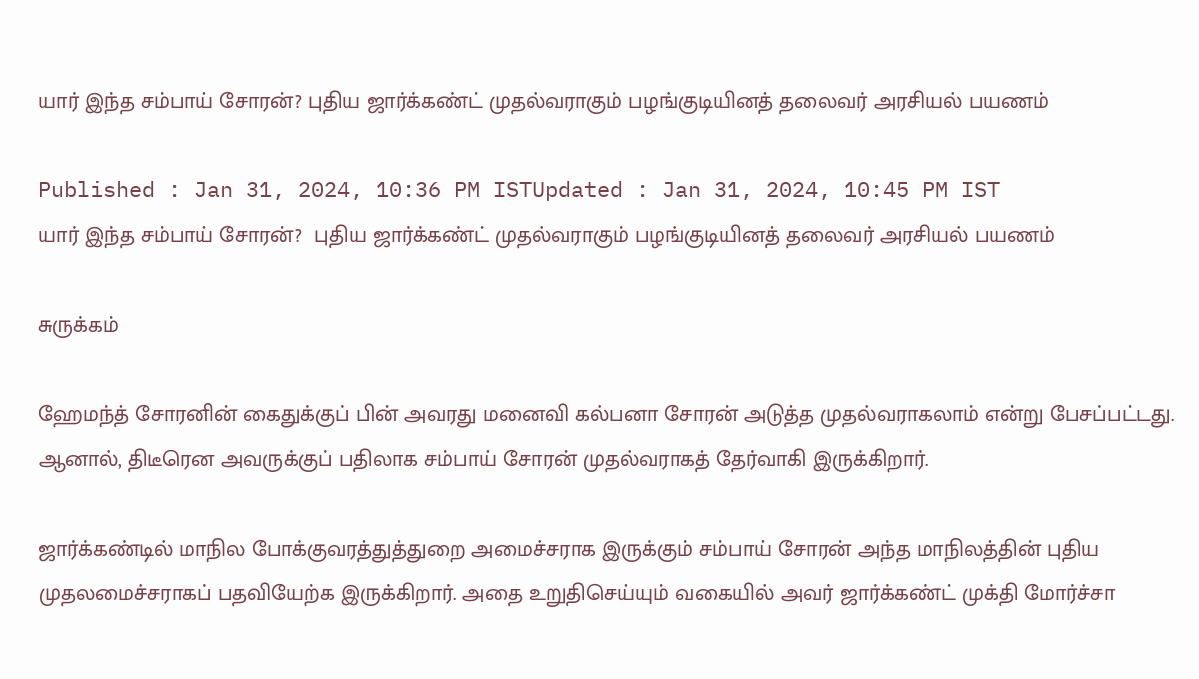யார் இந்த சம்பாய் சோரன்? புதிய ஜார்க்கண்ட் முதல்வராகும் பழங்குடியினத் தலைவர் அரசியல் பயணம்

Published : Jan 31, 2024, 10:36 PM ISTUpdated : Jan 31, 2024, 10:45 PM IST
யார் இந்த சம்பாய் சோரன்?  புதிய ஜார்க்கண்ட் முதல்வராகும் பழங்குடியினத் தலைவர் அரசியல் பயணம்

சுருக்கம்

ஹேமந்த் சோரனின் கைதுக்குப் பின் அவரது மனைவி கல்பனா சோரன் அடுத்த முதல்வராகலாம் என்று பேசப்பட்டது. ஆனால், திடீரென அவருக்குப் பதிலாக சம்பாய் சோரன் முதல்வராகத் தேர்வாகி இருக்கிறார்.

ஜார்க்கண்டில் மாநில போக்குவரத்துத்துறை அமைச்சராக இருக்கும் சம்பாய் சோரன் அந்த மாநிலத்தின் புதிய முதலமைச்சராகப் பதவியேற்க இருக்கிறார். அதை உறுதிசெய்யும் வகையில் அவர் ஜார்க்கண்ட் முக்தி மோர்ச்சா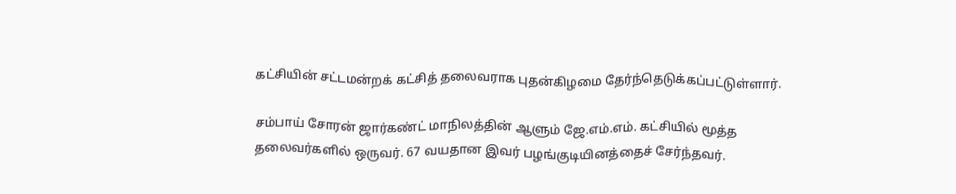கட்சியின் சட்டமன்றக் கட்சித் தலைவராக புதன்கிழமை தேர்ந்தெடுக்கப்பட்டுள்ளார்.

சம்பாய் சோரன் ஜார்கண்ட் மாநிலத்தின் ஆளும் ஜே.எம்.எம். கட்சியில் மூத்த தலைவர்களில் ஒருவர். 67 வயதான இவர் பழங்குடியினத்தைச் சேர்ந்தவர்.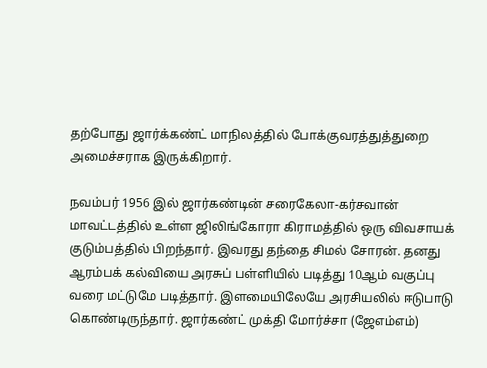தற்போது ஜார்க்கண்ட் மாநிலத்தில் போக்குவரத்துத்துறை அமைச்சராக இருக்கிறார்.

நவம்பர் 1956 இல் ஜார்கண்டின் சரைகேலா-கர்சவான் மாவட்டத்தில் உள்ள ஜிலிங்கோரா கிராமத்தில் ஒரு விவசாயக் குடும்பத்தில் பிறந்தார். இவரது தந்தை சிமல் சோரன். தனது ஆரம்பக் கல்வியை அரசுப் பள்ளியில் படித்து 10ஆம் வகுப்பு வரை மட்டுமே படித்தார். இளமையிலேயே அரசியலில் ஈடுபாடு கொண்டிருந்தார். ஜார்கண்ட் முக்தி மோர்ச்சா (ஜேஎம்எம்)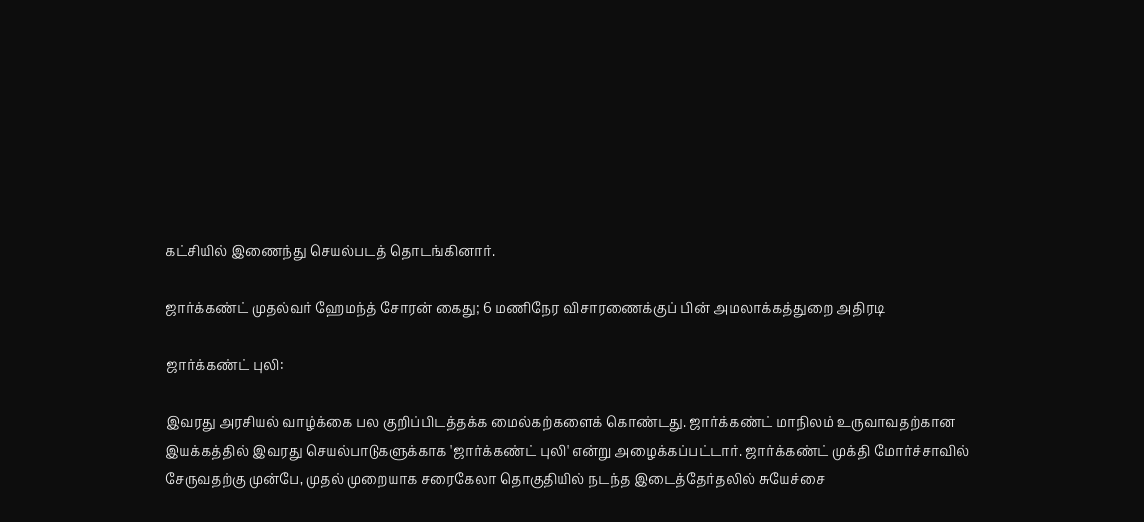கட்சியில் இணைந்து செயல்படத் தொடங்கினார்.

ஜார்க்கண்ட் முதல்வர் ஹேமந்த் சோரன் கைது; 6 மணிநேர விசாரணைக்குப் பின் அமலாக்கத்துறை அதிரடி

ஜார்க்கண்ட் புலி:

இவரது அரசியல் வாழ்க்கை பல குறிப்பிடத்தக்க மைல்கற்களைக் கொண்டது. ஜார்க்கண்ட் மாநிலம் உருவாவதற்கான இயக்கத்தில் இவரது செயல்பாடுகளுக்காக 'ஜார்க்கண்ட் புலி' என்று அழைக்கப்பட்டார். ஜார்க்கண்ட் முக்தி மோர்ச்சாவில் சேருவதற்கு முன்பே, முதல் முறையாக சரைகேலா தொகுதியில் நடந்த இடைத்தேர்தலில் சுயேச்சை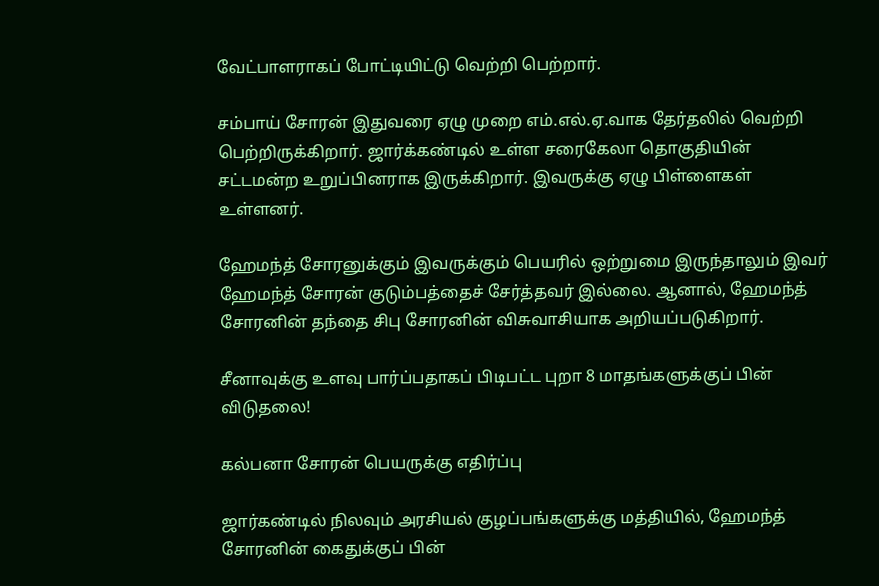வேட்பாளராகப் போட்டியிட்டு வெற்றி பெற்றார்.

சம்பாய் சோரன் இதுவரை ஏழு முறை எம்.எல்.ஏ.வாக தேர்தலில் வெற்றி பெற்றிருக்கிறார். ஜார்க்கண்டில் உள்ள சரைகேலா தொகுதியின் சட்டமன்ற உறுப்பினராக இருக்கிறார். இவருக்கு ஏழு பிள்ளைகள் உள்ளனர்.

ஹேமந்த் சோரனுக்கும் இவருக்கும் பெயரில் ஒற்றுமை இருந்தாலும் இவர் ஹேமந்த் சோரன் குடும்பத்தைச் சேர்த்தவர் இல்லை. ஆனால், ஹேமந்த் சோரனின் தந்தை சிபு சோரனின் விசுவாசியாக அறியப்படுகிறார்.

சீனாவுக்கு உளவு பார்ப்பதாகப் பிடிபட்ட புறா 8 மாதங்களுக்குப் பின் விடுதலை!

கல்பனா சோரன் பெயருக்கு எதிர்ப்பு

ஜார்கண்டில் நிலவும் அரசியல் குழப்பங்களுக்கு மத்தியில், ஹேமந்த் சோரனின் கைதுக்குப் பின்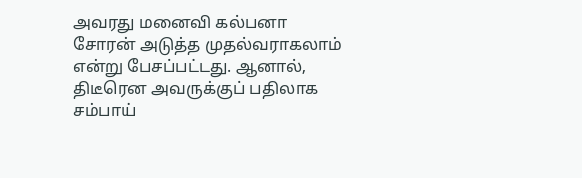அவரது மனைவி கல்பனா சோரன் அடுத்த முதல்வராகலாம் என்று பேசப்பட்டது. ஆனால், திடீரென அவருக்குப் பதிலாக சம்பாய்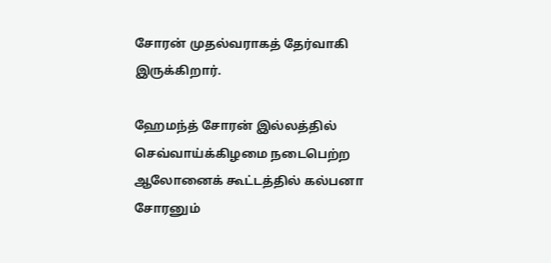சோரன் முதல்வராகத் தேர்வாகி இருக்கிறார்.

ஹேமந்த் சோரன் இல்லத்தில் செவ்வாய்க்கிழமை நடைபெற்ற ஆலோனைக் கூட்டத்தில் கல்பனா சோரனும்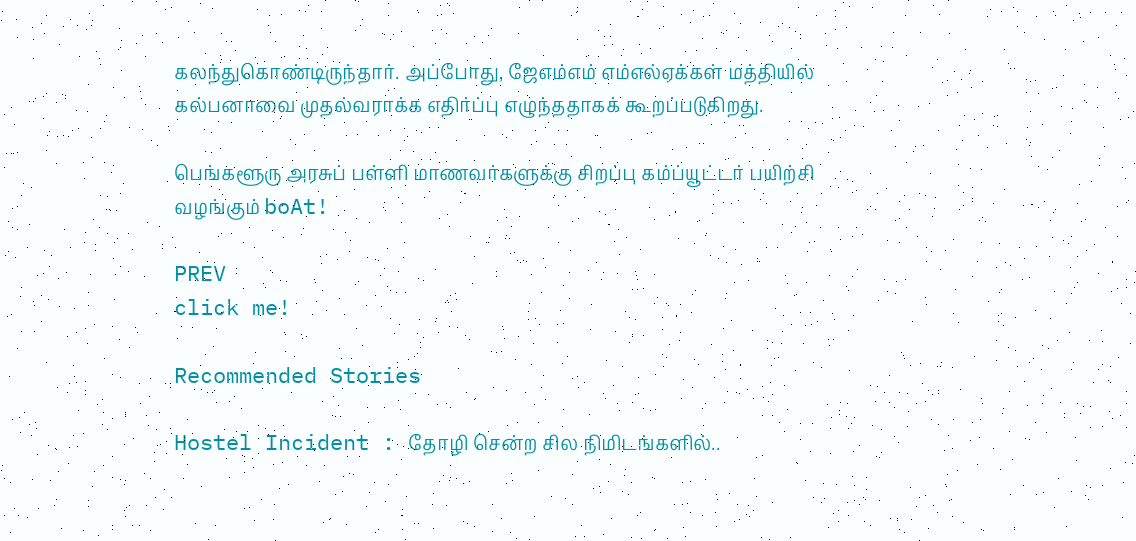கலந்துகொண்டிருந்தார். அப்போது, ஜேஎம்எம் எம்எல்ஏக்கள் மத்தியில் கல்பனாவை முதல்வராக்க எதிர்ப்பு எழுந்ததாகக் கூறப்படுகிறது.

பெங்களூரு அரசுப் பள்ளி மாணவர்களுக்கு சிறப்பு கம்ப்யூட்டர் பயிற்சி வழங்கும் boAt!

PREV
click me!

Recommended Stories

Hostel Incident : தோழி சென்ற சில நிமிடங்களில்..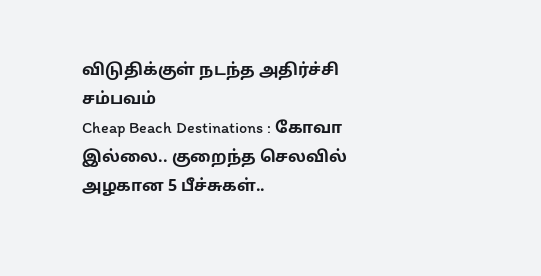விடுதிக்குள் நடந்த அதிர்ச்சி சம்பவம்
Cheap Beach Destinations : கோவா இல்லை.. குறைந்த செலவில் அழகான 5 பீச்சுகள்..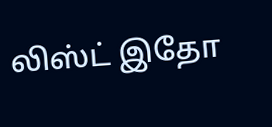லிஸ்ட் இதோ